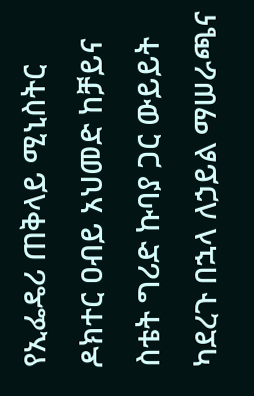የኢፌዴሪ ጠቅላይ ሚኒስትር ዶክተር ዐብይ አህመድ ከቻይና ስቴት ግሪድ ኩባያ ጋር ውይይት ካደረጉ በኋላ ለኃይል ማሠራጫና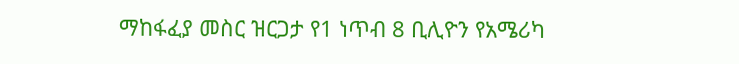ማከፋፈያ መስር ዝርጋታ የ1 ነጥብ 8 ቢሊዮን የአሜሪካ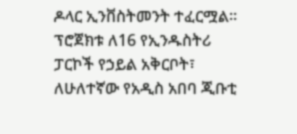ዶላር ኢንቨስትመንት ተፈርሟል፡፡
ፕሮጀክቱ ለ16 የኢንዱስትሪ ፓርኮች የኃይል አቅርቦት፣ ለሁለተኛው የአዲስ አበባ ጂቡቲ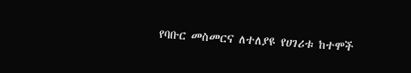የባቡር መስመርና ለተለያዩ የሀገሪቱ ከተሞች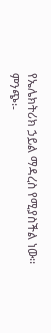የኤሌክትሪክ ኃይል ማዳረስ የሚያስችል ነው፡፡
ምንጭ፡-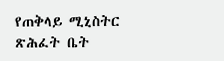የጠቅላይ ሚኒስትር ጽሕፈት ቤት